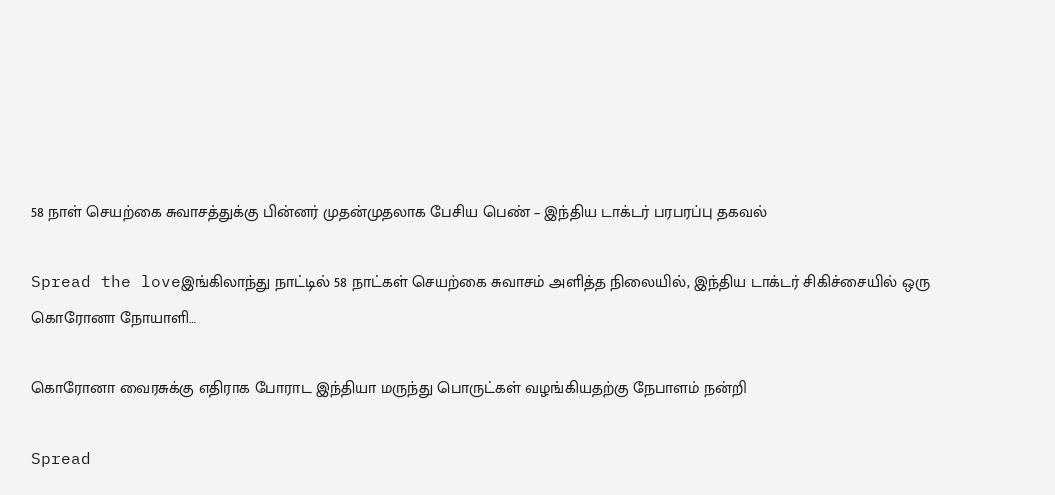58 நாள் செயற்கை சுவாசத்துக்கு பின்னர் முதன்முதலாக பேசிய பெண் – இந்திய டாக்டர் பரபரப்பு தகவல்

Spread the loveஇங்கிலாந்து நாட்டில் 58 நாட்கள் செயற்கை சுவாசம் அளித்த நிலையில், இந்திய டாக்டர் சிகிச்சையில் ஒரு கொரோனா நோயாளி…

கொரோனா வைரசுக்கு எதிராக போராட இந்தியா மருந்து பொருட்கள் வழங்கியதற்கு நேபாளம் நன்றி

Spread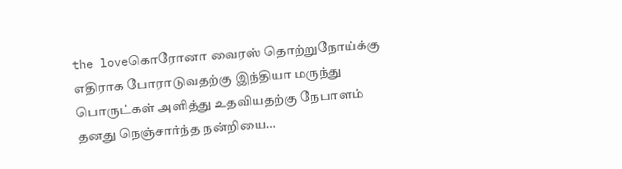the loveகொரோனா வைரஸ் தொற்றுநோய்க்கு எதிராக போராடுவதற்கு இந்தியா மருந்து பொருட்கள் அளித்து உதவியதற்கு நேபாளம் தனது நெஞ்சார்ந்த நன்றியை…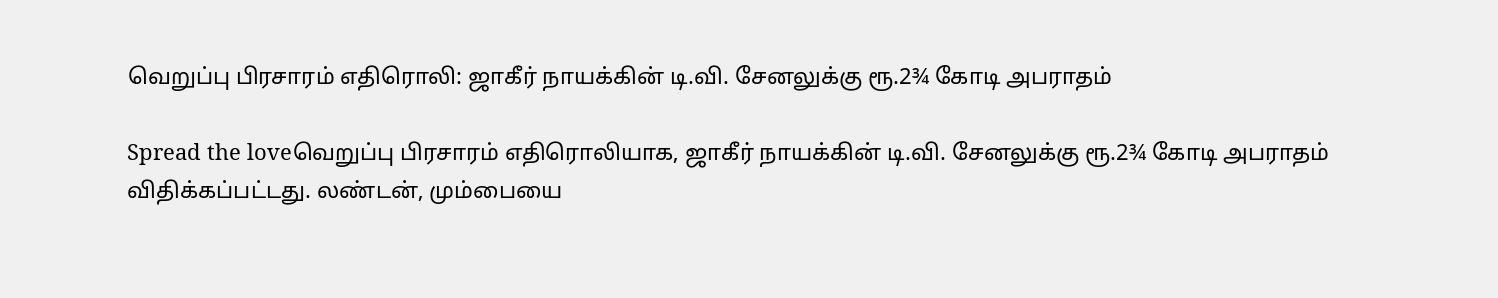வெறுப்பு பிரசாரம் எதிரொலி: ஜாகீர் நாயக்கின் டி.வி. சேனலுக்கு ரூ.2¾ கோடி அபராதம்

Spread the loveவெறுப்பு பிரசாரம் எதிரொலியாக, ஜாகீர் நாயக்கின் டி.வி. சேனலுக்கு ரூ.2¾ கோடி அபராதம் விதிக்கப்பட்டது. லண்டன், மும்பையை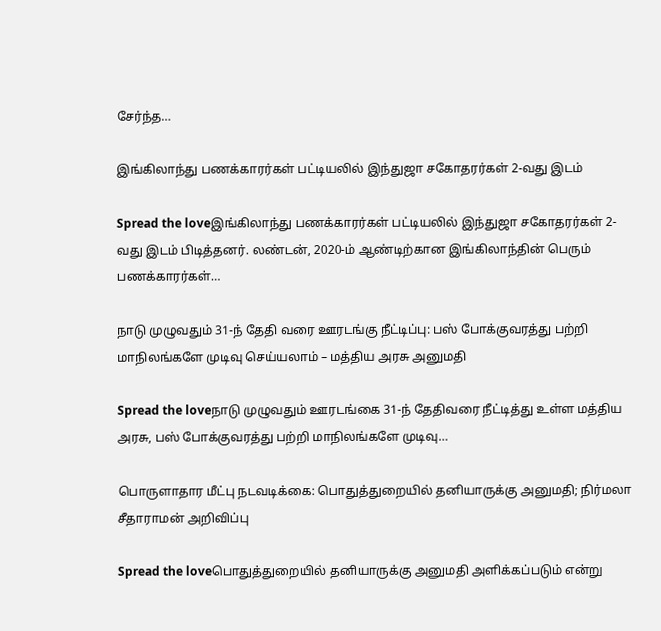சேர்ந்த…

இங்கிலாந்து பணக்காரர்கள் பட்டியலில் இந்துஜா சகோதரர்கள் 2-வது இடம்

Spread the loveஇங்கிலாந்து பணக்காரர்கள் பட்டியலில் இந்துஜா சகோதரர்கள் 2-வது இடம் பிடித்தனர். லண்டன், 2020-ம் ஆண்டிற்கான இங்கிலாந்தின் பெரும் பணக்காரர்கள்…

நாடு முழுவதும் 31-ந் தேதி வரை ஊரடங்கு நீட்டிப்பு: பஸ் போக்குவரத்து பற்றி மாநிலங்களே முடிவு செய்யலாம் – மத்திய அரசு அனுமதி

Spread the loveநாடு முழுவதும் ஊரடங்கை 31-ந் தேதிவரை நீட்டித்து உள்ள மத்திய அரசு, பஸ் போக்குவரத்து பற்றி மாநிலங்களே முடிவு…

பொருளாதார மீட்பு நடவடிக்கை: பொதுத்துறையில் தனியாருக்கு அனுமதி; நிர்மலா சீதாராமன் அறிவிப்பு

Spread the loveபொதுத்துறையில் தனியாருக்கு அனுமதி அளிக்கப்படும் என்று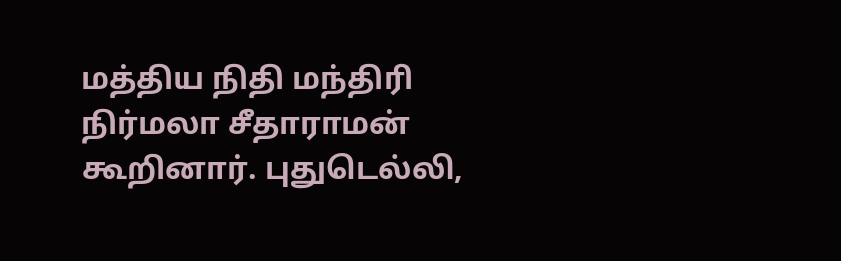மத்திய நிதி மந்திரி நிர்மலா சீதாராமன் கூறினார். புதுடெல்லி,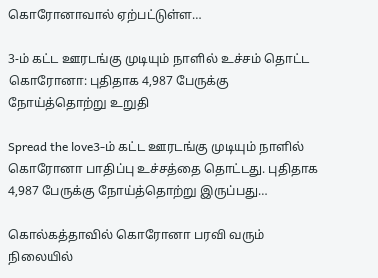கொரோனாவால் ஏற்பட்டுள்ள…

3-ம் கட்ட ஊரடங்கு முடியும் நாளில் உச்சம் தொட்ட கொரோனா: புதிதாக 4,987 பேருக்கு நோய்த்தொற்று உறுதி

Spread the love3-ம் கட்ட ஊரடங்கு முடியும் நாளில் கொரோனா பாதிப்பு உச்சத்தை தொட்டது. புதிதாக 4,987 பேருக்கு நோய்த்தொற்று இருப்பது…

கொல்கத்தாவில் கொரோனா பரவி வரும் நிலையில்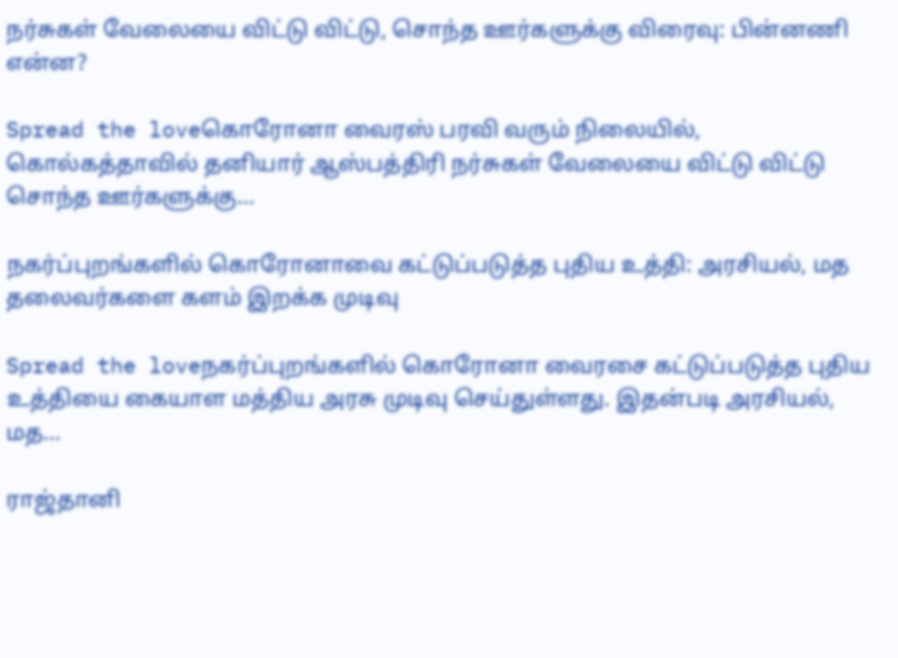நர்சுகள் வேலையை விட்டு விட்டு, சொந்த ஊர்களுக்கு விரைவு: பின்னணி என்ன?

Spread the loveகொரோனா வைரஸ் பரவி வரும் நிலையில், கொல்கத்தாவில் தனியார் ஆஸ்பத்திரி நர்சுகள் வேலையை விட்டு விட்டு சொந்த ஊர்களுக்கு…

நகர்ப்புறங்களில் கொரோனாவை கட்டுப்படுத்த புதிய உத்தி: அரசியல், மத தலைவர்களை களம் இறக்க முடிவு

Spread the loveநகர்ப்புறங்களில் கொரோனா வைரசை கட்டுப்படுத்த புதிய உத்தியை கையாள மத்திய அரசு முடிவு செய்துள்ளது. இதன்படி அரசியல், மத…

ராஜ்தானி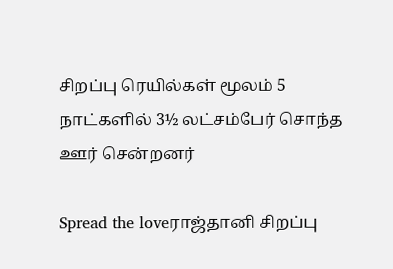சிறப்பு ரெயில்கள் மூலம் 5 நாட்களில் 3½ லட்சம்பேர் சொந்த ஊர் சென்றனர்

Spread the loveராஜ்தானி சிறப்பு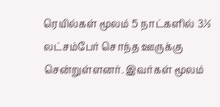ரெயில்கள் மூலம் 5 நாட்களில் 3½ லட்சம்பேர் சொந்த ஊருக்கு சென்றுள்ளனர். இவர்கள் மூலம்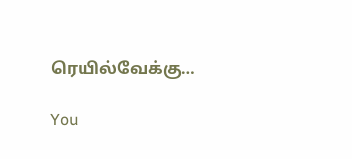ரெயில்வேக்கு…

You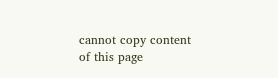cannot copy content of this page